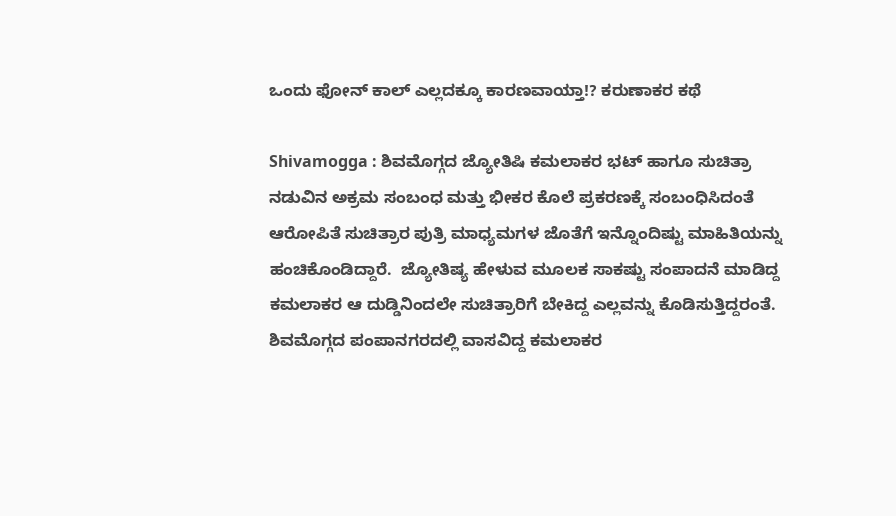ಒಂದು ಫೋನ್ ಕಾಲ್ ಎಲ್ಲದಕ್ಕೂ ಕಾರಣವಾಯ್ತಾ!? ಕರುಣಾಕರ ಕಥೆ

Shivamogga : ಶಿವಮೊಗ್ಗದ ಜ್ಯೋತಿಷಿ ಕಮಲಾಕರ ಭಟ್ ಹಾಗೂ ಸುಚಿತ್ರಾ ನಡುವಿನ ಅಕ್ರಮ ಸಂಬಂಧ ಮತ್ತು ಭೀಕರ ಕೊಲೆ ಪ್ರಕರಣಕ್ಕೆ ಸಂಬಂಧಿಸಿದಂತೆ ಆರೋಪಿತೆ ಸುಚಿತ್ರಾರ ಪುತ್ರಿ ಮಾಧ್ಯಮಗಳ ಜೊತೆಗೆ ಇನ್ನೊಂದಿಷ್ಟು ಮಾಹಿತಿಯನ್ನು ಹಂಚಿಕೊಂಡಿದ್ದಾರೆ.  ಜ್ಯೋತಿಷ್ಯ ಹೇಳುವ ಮೂಲಕ ಸಾಕಷ್ಟು ಸಂಪಾದನೆ ಮಾಡಿದ್ದ ಕಮಲಾಕರ ಆ ದುಡ್ಡಿನಿಂದಲೇ ಸುಚಿತ್ರಾರಿಗೆ ಬೇಕಿದ್ದ ಎಲ್ಲವನ್ನು ಕೊಡಿಸುತ್ತಿದ್ದರಂತೆ. ಶಿವಮೊಗ್ಗದ ಪಂಪಾನಗರದಲ್ಲಿ ವಾಸವಿದ್ದ ಕಮಲಾಕರ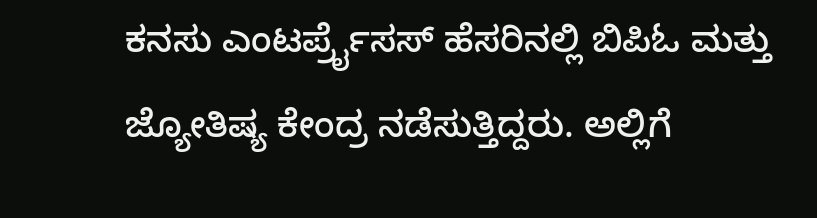ಕನಸು ಎಂಟರ್ಪ್ರೈಸಸ್ ಹೆಸರಿನಲ್ಲಿ ಬಿಪಿಓ ಮತ್ತು ಜ್ಯೋತಿಷ್ಯ ಕೇಂದ್ರ ನಡೆಸುತ್ತಿದ್ದರು. ಅಲ್ಲಿಗೆ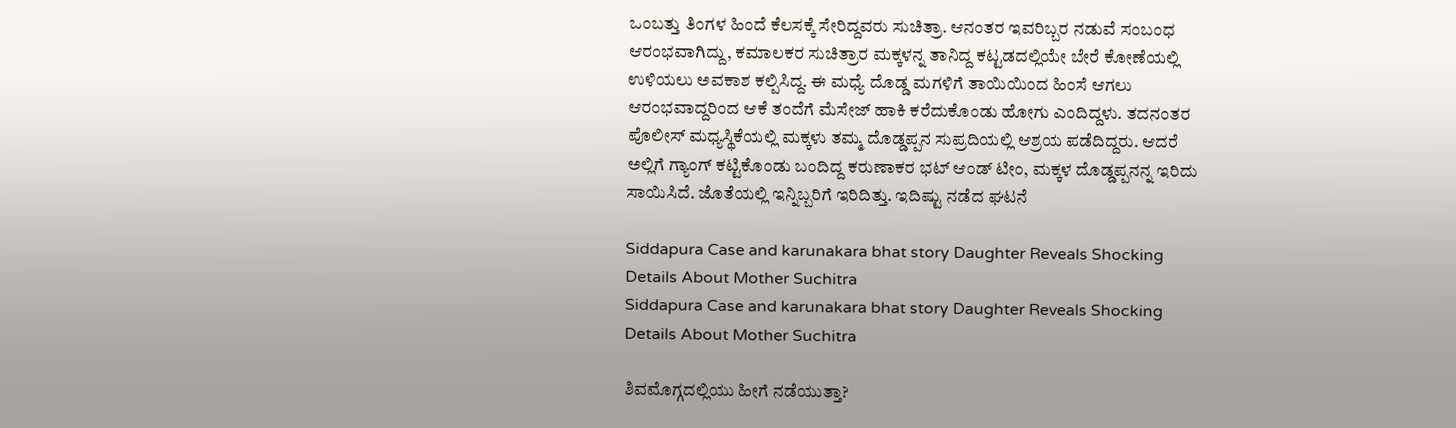ಒಂಬತ್ತು ತಿಂಗಳ ಹಿಂದೆ ಕೆಲಸಕ್ಕೆ ಸೇರಿದ್ದವರು ಸುಚಿತ್ರಾ. ಆನಂತರ ಇವರಿಬ್ಬರ ನಡುವೆ ಸಂಬಂಧ ಆರಂಭವಾಗಿದ್ದು, ಕಮಾಲಕರ ಸುಚಿತ್ರಾರ ಮಕ್ಕಳನ್ನ ತಾನಿದ್ದ ಕಟ್ಟಡದಲ್ಲಿಯೇ ಬೇರೆ ಕೋಣೆಯಲ್ಲಿ ಉಳಿಯಲು ಅವಕಾಶ ಕಲ್ಪಿಸಿದ್ದ. ಈ ಮಧ್ಯೆ ದೊಡ್ಡ ಮಗಳಿಗೆ ತಾಯಿಯಿಂದ ಹಿಂಸೆ ಆಗಲು ಆರಂಭವಾದ್ದರಿಂದ ಆಕೆ ತಂದೆಗೆ ಮೆಸೇಜ್ ಹಾಕಿ ಕರೆದುಕೊಂಡು ಹೋಗು ಎಂದಿದ್ದಳು. ತದನಂತರ ಪೊಲೀಸ್ ಮಧ್ಯಸ್ಥಿಕೆಯಲ್ಲಿ ಮಕ್ಕಳು ತಮ್ಮ ದೊಡ್ಡಪ್ಪನ ಸುಪ್ರದಿಯಲ್ಲಿ ಆಶ್ರಯ ಪಡೆದಿದ್ದರು. ಆದರೆ ಅಲ್ಲಿಗೆ ಗ್ಯಾಂಗ್ ಕಟ್ಟಿಕೊಂಡು ಬಂದಿದ್ದ ಕರುಣಾಕರ ಭಟ್ ಆಂಡ್ ಟೀಂ, ಮಕ್ಕಳ ದೊಡ್ಡಪ್ಪನನ್ನ ಇರಿದು ಸಾಯಿಸಿದೆ. ಜೊತೆಯಲ್ಲಿ ಇನ್ನಿಬ್ಬರಿಗೆ ಇರಿದಿತ್ತು. ಇದಿಷ್ಟು ನಡೆದ ಘಟನೆ

Siddapura Case and karunakara bhat story Daughter Reveals Shocking Details About Mother Suchitra
Siddapura Case and karunakara bhat story Daughter Reveals Shocking Details About Mother Suchitra

ಶಿವಮೊಗ್ಗದಲ್ಲಿಯು ಹೀಗೆ ನಡೆಯುತ್ತಾ?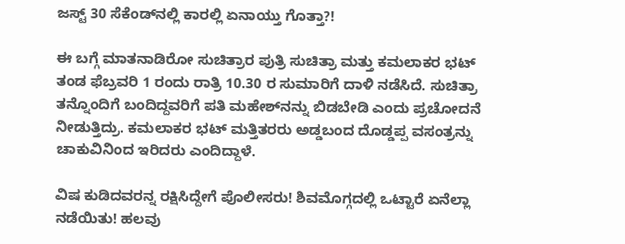ಜಸ್ಟ್‌ 30 ಸೆಕೆಂಡ್‌ನಲ್ಲಿ ಕಾರಲ್ಲಿ ಏನಾಯ್ತು ಗೊತ್ತಾ?!

ಈ ಬಗ್ಗೆ ಮಾತನಾಡಿರೋ ಸುಚಿತ್ರಾರ ಪುತ್ರಿ ಸುಚಿತ್ರಾ ಮತ್ತು ಕಮಲಾಕರ ಭಟ್ ತಂಡ ಫೆಬ್ರವರಿ 1 ರಂದು ರಾತ್ರಿ 10.30 ರ ಸುಮಾರಿಗೆ ದಾಳಿ ನಡೆಸಿದೆ. ಸುಚಿತ್ರಾ ತನ್ನೊಂದಿಗೆ ಬಂದಿದ್ದವರಿಗೆ ಪತಿ ಮಹೇಶ್‌ನನ್ನು ಬಿಡಬೇಡಿ ಎಂದು ಪ್ರಚೋದನೆ ನೀಡುತ್ತಿದ್ರು. ಕಮಲಾಕರ ಭಟ್ ಮತ್ತಿತರರು ಅಡ್ಡಬಂದ ದೊಡ್ಡಪ್ಪ ವಸಂತ್ರನ್ನು ಚಾಕುವಿನಿಂದ ಇರಿದರು ಎಂದಿದ್ದಾಳೆ.

ವಿಷ ಕುಡಿದವರನ್ನ ರಕ್ಷಿಸಿದ್ದೇಗೆ ಪೊಲೀಸರು! ಶಿವಮೊಗ್ಗದಲ್ಲಿ ಒಟ್ಟಾರೆ ಏನೆಲ್ಲಾ ನಡೆಯಿತು! ಹಲವು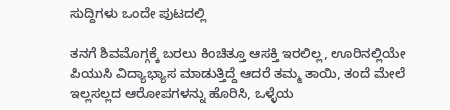ಸುದ್ದಿಗಳು ಒಂದೇ ಪುಟದಲ್ಲಿ

ತನಗೆ ಶಿವಮೊಗ್ಗಕ್ಕೆ ಬರಲು ಕಿಂಚಿತ್ತೂ ಆಸಕ್ತಿ ಇರಲಿಲ್ಲ, ಊರಿನಲ್ಲಿಯೇ ಪಿಯುಸಿ ವಿದ್ಯಾಭ್ಯಾಸ ಮಾಡುತ್ತಿದ್ದೆ ಆದರೆ ತಮ್ಮ ತಾಯಿ, ತಂದೆ ಮೇಲೆ ಇಲ್ಲಸಲ್ಲದ ಆರೋಪಗಳನ್ನು ಹೊರಿಸಿ, ಒಳ್ಳೆಯ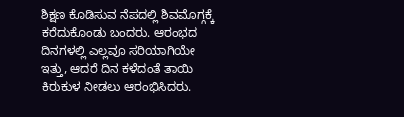ಶಿಕ್ಷಣ ಕೊಡಿಸುವ ನೆಪದಲ್ಲಿ ಶಿವಮೊಗ್ಗಕ್ಕೆ ಕರೆದುಕೊಂಡು ಬಂದರು. ಆರಂಭದ ದಿನಗಳಲ್ಲಿ ಎಲ್ಲವೂ ಸರಿಯಾಗಿಯೇ ಇತ್ತು, ಆದರೆ ದಿನ ಕಳೆದಂತೆ ತಾಯಿ ಕಿರುಕುಳ ನೀಡಲು ಆರಂಭಿಸಿದರು.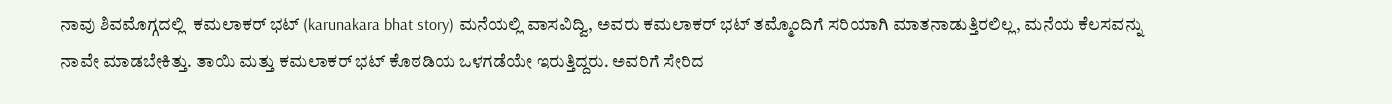ನಾವು ಶಿವಮೊಗ್ಗದಲ್ಲಿ  ಕಮಲಾಕರ್ ಭಟ್ (karunakara bhat story) ಮನೆಯಲ್ಲಿ ವಾಸವಿದ್ವಿ, ಅವರು ಕಮಲಾಕರ್ ಭಟ್ ತಮ್ಮೊಂದಿಗೆ ಸರಿಯಾಗಿ ಮಾತನಾಡುತ್ತಿರಲಿಲ್ಲ, ಮನೆಯ ಕೆಲಸವನ್ನು ನಾವೇ ಮಾಡಬೇಕಿತ್ತು. ತಾಯಿ ಮತ್ತು ಕಮಲಾಕರ್ ಭಟ್ ಕೊಠಡಿಯ ಒಳಗಡೆಯೇ ಇರುತ್ತಿದ್ದರು. ಅವರಿಗೆ ಸೇರಿದ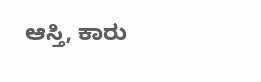ಆಸ್ತಿ, ಕಾರು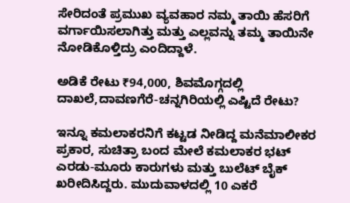ಸೇರಿದಂತೆ ಪ್ರಮುಖ ವ್ಯವಹಾರ ನಮ್ಮ ತಾಯಿ ಹೆಸರಿಗೆ ವರ್ಗಾಯಿಸಲಾಗಿತ್ತು ಮತ್ತು ಎಲ್ಲವನ್ನು ತಮ್ಮ ತಾಯಿನೇ ನೋಡಿಕೊಳ್ತಿದ್ರು ಎಂದಿದ್ದಾಳೆ.

ಅಡಿಕೆ ರೇಟು ₹94,000, ಶಿವಮೊಗ್ಗದಲ್ಲಿ ದಾಖಲೆ,ದಾವಣಗೆರೆ-ಚನ್ನಗಿರಿಯಲ್ಲಿ ಎಷ್ಟಿದೆ ರೇಟು?

ಇನ್ನೂ ಕಮಲಾಕರನಿಗೆ ಕಟ್ಟಡ ನೀಡಿದ್ದ ಮನೆಮಾಲೀಕರ ಪ್ರಕಾರ, ಸುಚಿತ್ರಾ ಬಂದ ಮೇಲೆ ಕಮಲಾಕರ ಭಟ್ ಎರಡು-ಮೂರು ಕಾರುಗಳು ಮತ್ತು ಬುಲೆಟ್ ಬೈಕ್ ಖರೀದಿಸಿದ್ದರು. ಮುದುವಾಳದಲ್ಲಿ 10 ಎಕರೆ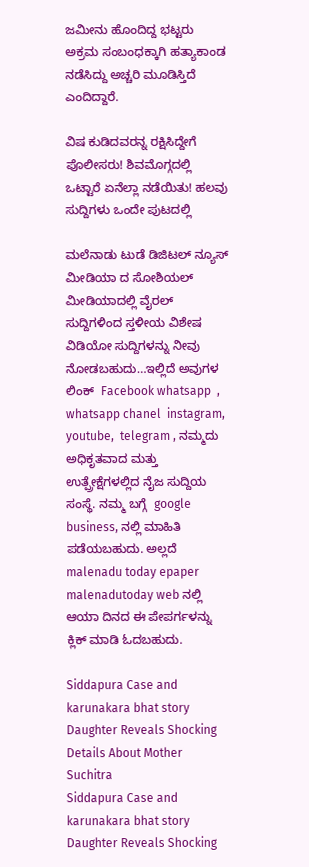ಜಮೀನು ಹೊಂದಿದ್ದ ಭಟ್ಟರು  ಅಕ್ರಮ ಸಂಬಂಧಕ್ಕಾಗಿ ಹತ್ಯಾಕಾಂಡ ನಡೆಸಿದ್ದು ಅಚ್ಚರಿ ಮೂಡಿಸ್ತಿದೆ ಎಂದಿದ್ದಾರೆ.

ವಿಷ ಕುಡಿದವರನ್ನ ರಕ್ಷಿಸಿದ್ದೇಗೆ ಪೊಲೀಸರು! ಶಿವಮೊಗ್ಗದಲ್ಲಿ ಒಟ್ಟಾರೆ ಏನೆಲ್ಲಾ ನಡೆಯಿತು! ಹಲವು ಸುದ್ದಿಗಳು ಒಂದೇ ಪುಟದಲ್ಲಿ

ಮಲೆನಾಡು ಟುಡೆ ಡಿಜಿಟಲ್ ನ್ಯೂಸ್ ಮೀಡಿಯಾ ದ ಸೋಶಿಯಲ್ ಮೀಡಿಯಾದಲ್ಲಿ ವೈರಲ್ ಸುದ್ದಿಗಳಿಂದ ಸ್ತಳೀಯ ವಿಶೇಷ ವಿಡಿಯೋ ಸುದ್ದಿಗಳನ್ನು ನೀವು ನೋಡಬಹುದು…ಇಲ್ಲಿದೆ ಅವುಗಳ ಲಿಂಕ್  Facebook whatsapp  , whatsapp chanel  instagram,  youtube,  telegram , ನಮ್ಮದು ಅಧಿಕೃತವಾದ ಮತ್ತು ಉತ್ಪ್ರೇಕ್ಷೆಗಳಲ್ಲಿದ ನೈಜ ಸುದ್ದಿಯ ಸಂಸ್ಥೆ. ನಮ್ಮ ಬಗ್ಗೆ  google business, ನಲ್ಲಿ ಮಾಹಿತಿ ಪಡೆಯಬಹುದು. ಅಲ್ಲದೆ   malenadu today epaper malenadutoday web ನಲ್ಲಿ ಆಯಾ ದಿನದ ಈ ಪೇಪರ್ಗಳನ್ನು ಕ್ಲಿಕ್ ಮಾಡಿ ಓದಬಹುದು.

Siddapura Case and karunakara bhat story Daughter Reveals Shocking Details About Mother Suchitra
Siddapura Case and karunakara bhat story Daughter Reveals Shocking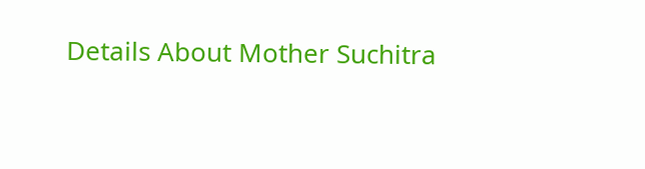Details About Mother Suchitra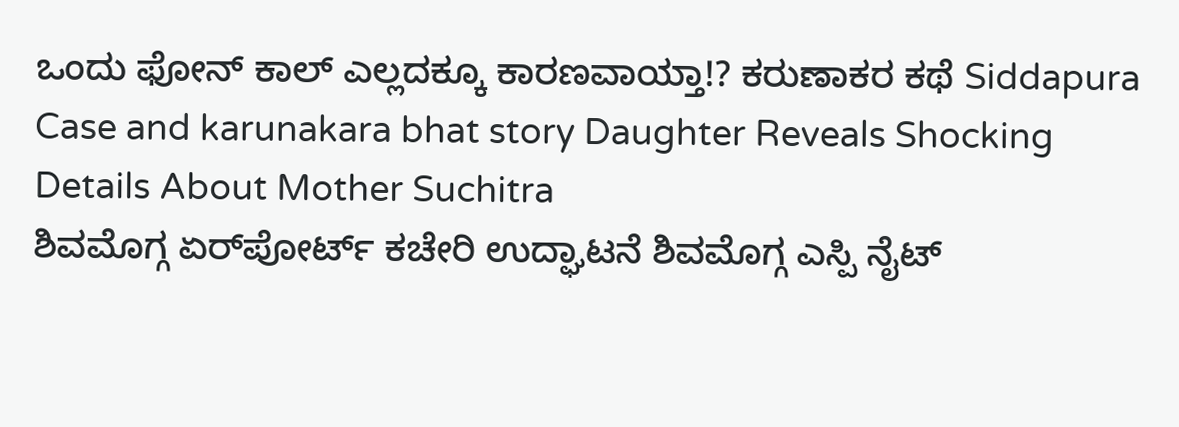ಒಂದು ಫೋನ್ ಕಾಲ್ ಎಲ್ಲದಕ್ಕೂ ಕಾರಣವಾಯ್ತಾ!? ಕರುಣಾಕರ ಕಥೆ Siddapura Case and karunakara bhat story Daughter Reveals Shocking Details About Mother Suchitra
ಶಿವಮೊಗ್ಗ ಏರ್‌ಪೋರ್ಟ್ ಕಚೇರಿ ಉದ್ಘಾಟನೆ ಶಿವಮೊಗ್ಗ ಎಸ್ಪಿ ನೈಟ್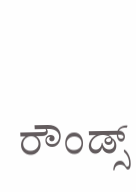ರೌಂಡ್ಸ್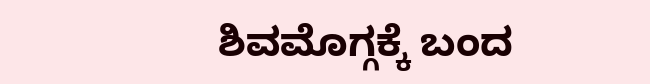ಶಿವಮೊಗ್ಗಕ್ಕೆ ಬಂದ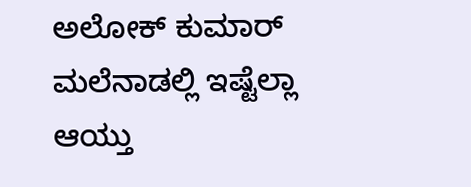ಅಲೋಕ್ ಕುಮಾರ್ ಮಲೆನಾಡಲ್ಲಿ ಇಷ್ಟೆಲ್ಲಾ ಆಯ್ತು